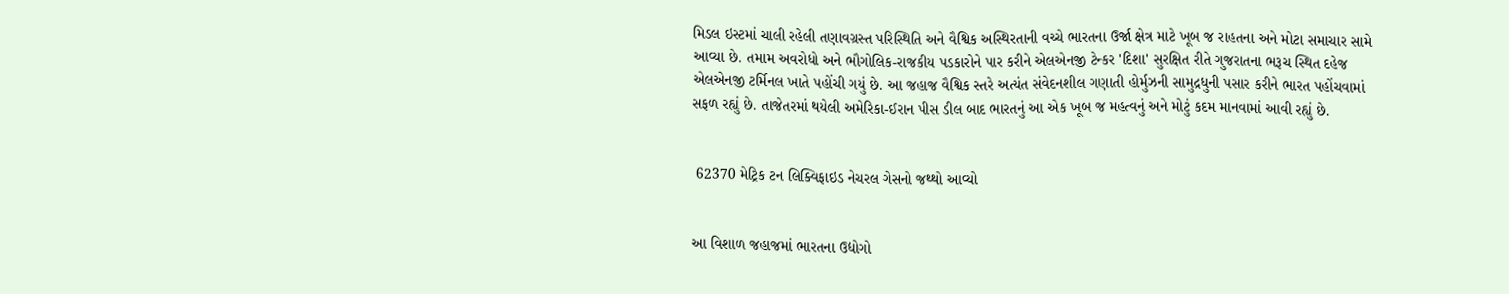મિડલ ઇસ્ટમાં ચાલી રહેલી તણાવગ્રસ્ત પરિસ્થિતિ અને વૈશ્વિક અસ્થિરતાની વચ્ચે ભારતના ઉર્જા ક્ષેત્ર માટે ખૂબ જ રાહતના અને મોટા સમાચાર સામે આવ્યા છે. તમામ અવરોધો અને ભૌગોલિક-રાજકીય પડકારોને પાર કરીને એલએનજી ટેન્કર 'દિશા' સુરક્ષિત રીતે ગુજરાતના ભરૂચ સ્થિત દહેજ એલએનજી ટર્મિનલ ખાતે પહોંચી ગયું છે. આ જહાજ વૈશ્વિક સ્તરે અત્યંત સંવેદનશીલ ગણાતી હોર્મુઝની સામુદ્રધુની પસાર કરીને ભારત પહોંચવામાં સફળ રહ્યું છે. તાજેતરમાં થયેલી અમેરિકા-ઈરાન પીસ ડીલ બાદ ભારતનું આ એક ખૂબ જ મહત્વનું અને મોટું કદમ માનવામાં આવી રહ્યું છે.


 62370 મેટ્રિક ટન લિક્વિફાઇડ નેચરલ ગેસનો જથ્થો આવ્યો


આ વિશાળ જહાજમાં ભારતના ઉદ્યોગો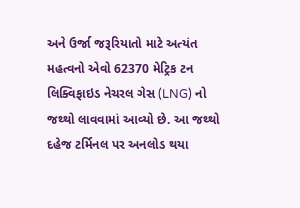અને ઉર્જા જરૂરિયાતો માટે અત્યંત મહત્વનો એવો 62370 મેટ્રિક ટન લિક્વિફાઇડ નેચરલ ગેસ (LNG) નો જથ્થો લાવવામાં આવ્યો છે. આ જથ્થો દહેજ ટર્મિનલ પર અનલોડ થયા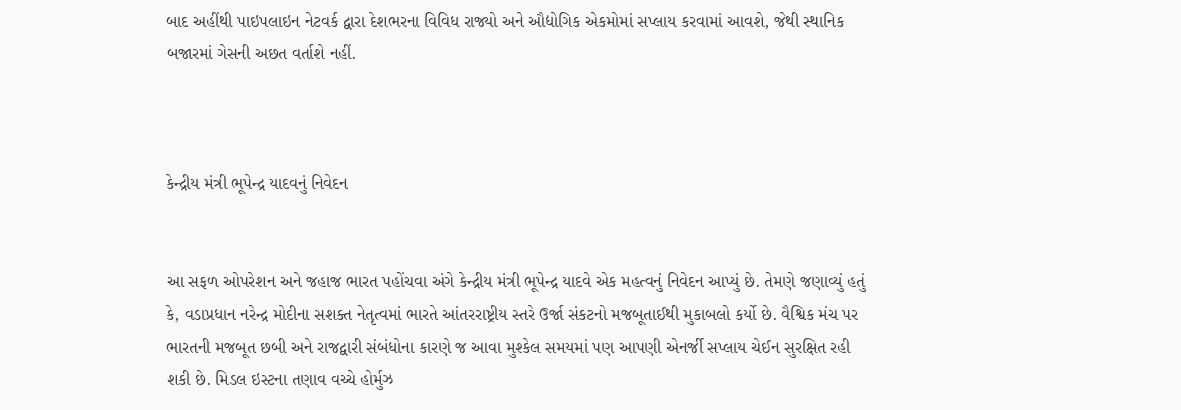બાદ અહીંથી પાઇપલાઇન નેટવર્ક દ્વારા દેશભરના વિવિધ રાજ્યો અને ઔદ્યોગિક એકમોમાં સપ્લાય કરવામાં આવશે, જેથી સ્થાનિક બજારમાં ગેસની અછત વર્તાશે નહીં.



કેન્દ્રીય મંત્રી ભૂપેન્દ્ર યાદવનું નિવેદન


આ સફળ ઓપરેશન અને જહાજ ભારત પહોંચવા અંગે કેન્દ્રીય મંત્રી ભૂપેન્દ્ર યાદવે એક મહત્વનું નિવેદન આપ્યું છે. તેમણે જણાવ્યું હતું કે, વડાપ્રધાન નરેન્દ્ર મોદીના સશક્ત નેતૃત્વમાં ભારતે આંતરરાષ્ટ્રીય સ્તરે ઉર્જા સંકટનો મજબૂતાઈથી મુકાબલો કર્યો છે. વૈશ્વિક મંચ પર ભારતની મજબૂત છબી અને રાજદ્વારી સંબંધોના કારણે જ આવા મુશ્કેલ સમયમાં પણ આપણી એનર્જી સપ્લાય ચેઈન સુરક્ષિત રહી શકી છે. મિડલ ઇસ્ટના તણાવ વચ્ચે હોર્મુઝ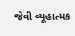જેવી વ્યૂહાત્મક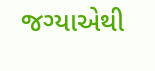જગ્યાએથી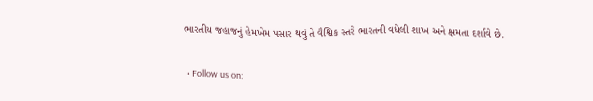ભારતીય જહાજનું હેમખેમ પસાર થવું તે વૈશ્વિક સ્તરે ભારતની વધેલી શાખ અને ક્ષમતા દર્શાવે છે.

  • Follow us on: